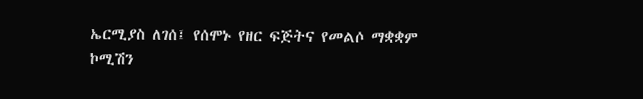ኤርሚያስ ለገሰ፤ የሰሞኑ የዘር ፍጅትና የመልሶ ማቋቋም ኮሚሽን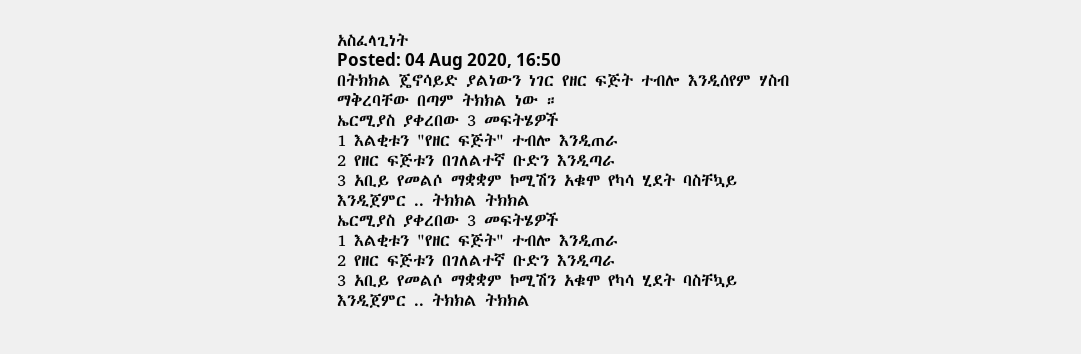አስፈላጊነት
Posted: 04 Aug 2020, 16:50
በትክክል ጄኖሳይድ ያልነውን ነገር የዘር ፍጅት ተብሎ እንዲሰየም ሃስብ ማቅረባቸው በጣም ትክክል ነው ።
ኤርሚያስ ያቀረበው 3 መፍትሄዎች
1 እልቂቱን "የዘር ፍጅት" ተብሎ እንዲጠራ
2 የዘር ፍጅቱን በገለልተኛ ቡድን እንዲጣራ
3 አቢይ የመልሶ ማቋቋም ኮሚሽን አቁሞ የካሳ ሂደት ባስቸኳይ እንዲጀምር .. ትክክል ትክክል
ኤርሚያስ ያቀረበው 3 መፍትሄዎች
1 እልቂቱን "የዘር ፍጅት" ተብሎ እንዲጠራ
2 የዘር ፍጅቱን በገለልተኛ ቡድን እንዲጣራ
3 አቢይ የመልሶ ማቋቋም ኮሚሽን አቁሞ የካሳ ሂደት ባስቸኳይ እንዲጀምር .. ትክክል ትክክል